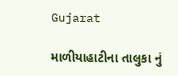Gujarat

માળીયાહાટીના તાલુકા નું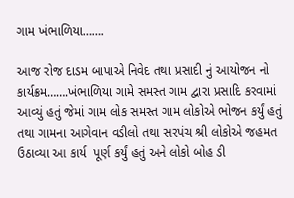ગામ ખંભાળિયા…….

આજ રોજ દાડમ બાપાએ નિવેદ તથા પ્રસાદી નું આયોજન નો કાર્યક્રમ…….ખંભાળિયા ગામે સમસ્ત ગામ દ્વારા પ્રસાદિ કરવામાં આવ્યું હતું જેમાં ગામ લોક સમસ્ત ગામ લોકોએ ભોજન કર્યું હતું તથા ગામના આગેવાન વડીલો તથા સરપંચ શ્રી લોકોએ જહમત ઉઠાવ્યા આ કાર્ય  પૂર્ણ કર્યું હતું અને લોકો બોહ ડી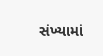સંખ્યામાં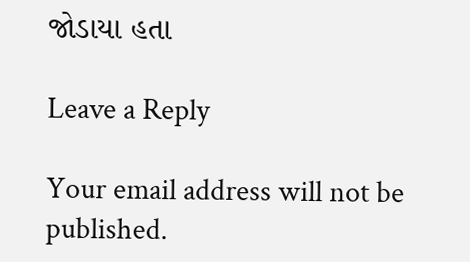જોડાયા હતા

Leave a Reply

Your email address will not be published.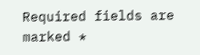Required fields are marked *